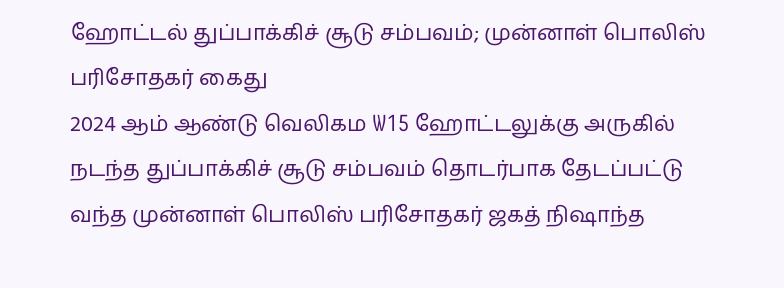ஹோட்டல் துப்பாக்கிச் சூடு சம்பவம்; முன்னாள் பொலிஸ் பரிசோதகர் கைது
2024 ஆம் ஆண்டு வெலிகம W15 ஹோட்டலுக்கு அருகில் நடந்த துப்பாக்கிச் சூடு சம்பவம் தொடர்பாக தேடப்பட்டு வந்த முன்னாள் பொலிஸ் பரிசோதகர் ஜகத் நிஷாந்த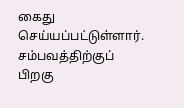கைது செய்யப்பட்டுள்ளார்.
சம்பவத்திற்குப் பிறகு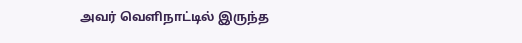அவர் வெளிநாட்டில் இருந்த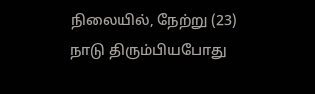நிலையில், நேற்று (23) நாடு திரும்பியபோது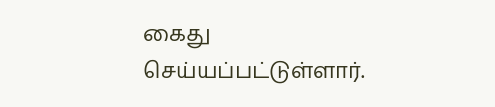கைது செய்யப்பட்டுள்ளார்.